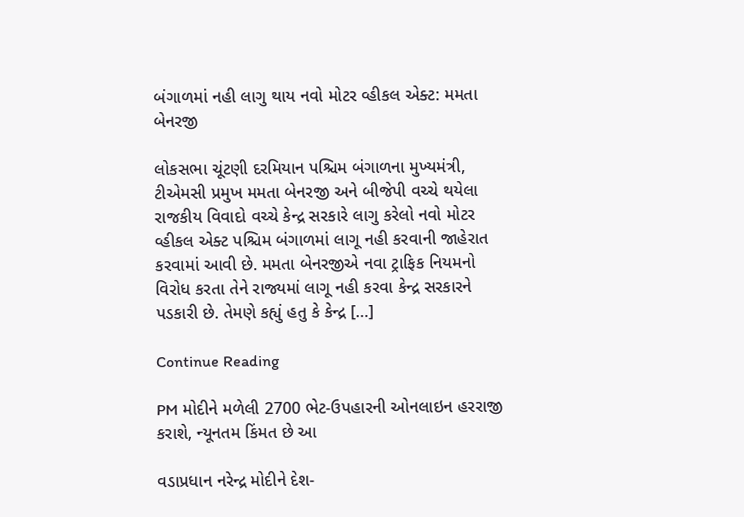બંગાળમાં નહી લાગુ થાય નવો મોટર વ્હીકલ એક્ટ: મમતા બેનરજી

લોકસભા ચૂંટણી દરમિયાન પશ્ચિમ બંગાળના મુખ્યમંત્રી, ટીએમસી પ્રમુખ મમતા બેનરજી અને બીજેપી વચ્ચે થયેલા રાજકીય વિવાદો વચ્ચે કેન્દ્ર સરકારે લાગુ કરેલો નવો મોટર વ્હીકલ એક્ટ પશ્ચિમ બંગાળમાં લાગૂ નહી કરવાની જાહેરાત કરવામાં આવી છે. મમતા બેનરજીએ નવા ટ્રાફિક નિયમનો વિરોધ કરતા તેને રાજ્યમાં લાગૂ નહી કરવા કેન્દ્ર સરકારને પડકારી છે. તેમણે કહ્યું હતુ કે કેન્દ્ર […]

Continue Reading

PM મોદીને મળેલી 2700 ભેટ-ઉપહારની ઓનલાઇન હરરાજી કરાશે, ન્યૂનતમ કિંમત છે આ

વડાપ્રધાન નરેન્દ્ર મોદીને દેશ-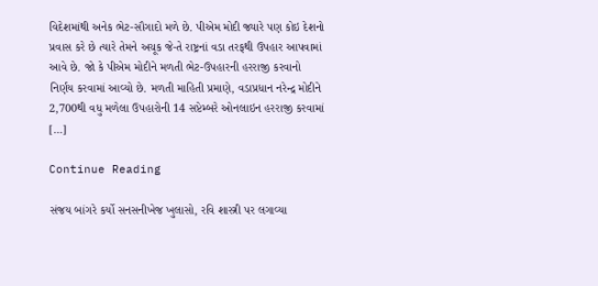વિદેશમાંથી અનેક ભેટ-સૌગાદો મળે છે. પીએમ મોદી જ્યારે પણ કોઇ દેશનો પ્રવાસ કરે છે ત્યારે તેમને અચૂક જે-તે રાષ્ટ્રનાં વડા તરફથી ઉપહાર આપવામાં આવે છે. જો કે પીએમ મોદીને મળતી ભેટ-ઉપહારની હરરાજી કરવાનો નિર્ણય કરવામાં આવ્યો છે. મળતી માહિતી પ્રમાણે, વડાપ્રધાન નરેન્દ્ર મોદીને 2,700થી વધુ મળેલા ઉપહારોની 14 સપ્ટેમ્બરે ઓનલાઇન હરરાજી કરવામાં […]

Continue Reading

સંજય બાંગરે કર્યો સનસનીખેજ ખુલાસો, રવિ શાસ્ત્રી પર લગાવ્યા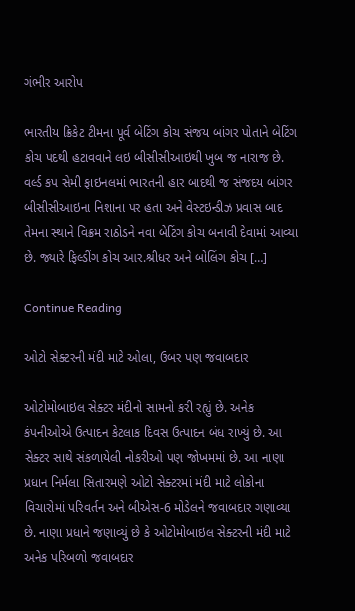ગંભીર આરોપ

ભારતીય ક્રિકેટ ટીમના પૂર્વ બેટિંગ કોચ સંજય બાંગર પોતાને બેટિંગ કોચ પદથી હટાવવાને લઇ બીસીસીઆઇથી ખુબ જ નારાજ છે. વર્લ્ડ કપ સેમી ફાઇનલમાં ભારતની હાર બાદથી જ સંજદય બાંગર બીસીસીઆઇના નિશાના પર હતા અને વેસ્ટઇન્ડીઝ પ્રવાસ બાદ તેમના સ્થાને વિક્રમ રાઠોડને નવા બેટિંગ કોચ બનાવી દેવામાં આવ્યા છે. જ્યારે ફિલ્ડીંગ કોચ આર.શ્રીધર અને બોલિંગ કોચ […]

Continue Reading

ઓટો સેક્ટરની મંદી માટે ઓલા, ઉબર પણ જવાબદાર

ઓટોમોબાઇલ સેક્ટર મંદીનો સામનો કરી રહ્યું છે. અનેક કંપનીઓએ ઉત્પાદન કેટલાક દિવસ ઉત્પાદન બંધ રાખ્યું છે. આ સેક્ટર સાથે સંકળાયેલી નોકરીઓ પણ જોખમમાં છે. આ નાણા પ્રધાન નિર્મલા સિતારમણે ઓટો સેક્ટરમાં મંદી માટે લોકોના વિચારોમાં પરિવર્તન અને બીએસ-6 મોડેલને જવાબદાર ગણાવ્યા છે. નાણા પ્રધાને જણાવ્યું છે કે ઓટોમોબાઇલ સેક્ટરની મંદી માટે અનેક પરિબળો જવાબદાર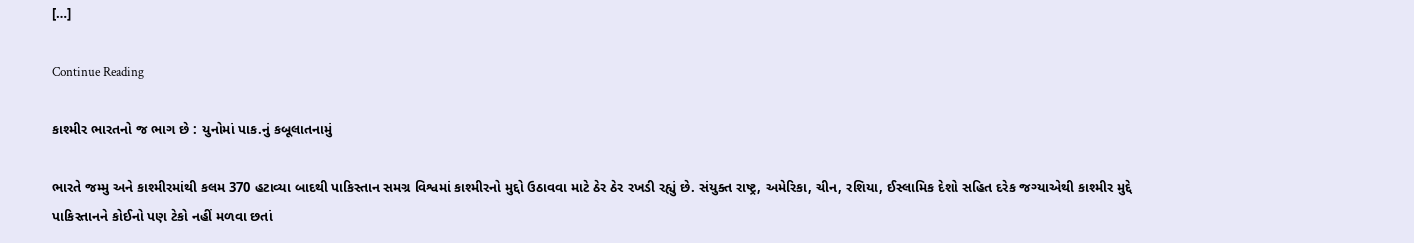[…]

Continue Reading

કાશ્મીર ભારતનો જ ભાગ છે : યુનોમાં પાક.નું કબૂલાતનામું

ભારતે જમ્મુ અને કાશ્મીરમાંથી કલમ 370 હટાવ્યા બાદથી પાકિસ્તાન સમગ્ર વિશ્વમાં કાશ્મીરનો મુદ્દો ઉઠાવવા માટે ઠેર ઠેર રખડી રહ્યું છે. સંયુક્ત રાષ્ટ્ર, અમેરિકા, ચીન, રશિયા, ઈસ્લામિક દેશો સહિત દરેક જગ્યાએથી કાશ્મીર મુદ્દે પાકિસ્તાનને કોઈનો પણ ટેકો નહીં મળવા છતાં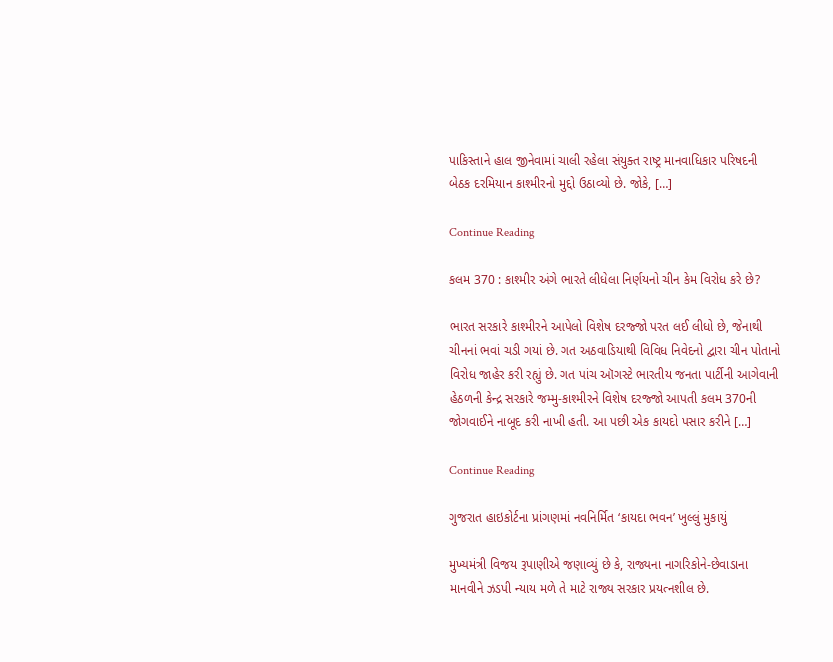પાકિસ્તાને હાલ જીનેવામાં ચાલી રહેલા સંયુક્ત રાષ્ટ્ર માનવાધિકાર પરિષદની બેઠક દરમિયાન કાશ્મીરનો મુદ્દો ઉઠાવ્યો છે. જોકે, […]

Continue Reading

કલમ 370 : કાશ્મીર અંગે ભારતે લીધેલા નિર્ણયનો ચીન કેમ વિરોધ કરે છે?

ભારત સરકારે કાશ્મીરને આપેલો વિશેષ દરજ્જો પરત લઈ લીધો છે, જેનાથી ચીનનાં ભવાં ચડી ગયાં છે. ગત અઠવાડિયાથી વિવિધ નિવેદનો દ્વારા ચીન પોતાનો વિરોધ જાહેર કરી રહ્યું છે. ગત પાંચ ઑગસ્ટે ભારતીય જનતા પાર્ટીની આગેવાની હેઠળની કેન્દ્ર સરકારે જમ્મુ-કાશ્મીરને વિશેષ દરજ્જો આપતી કલમ 370ની જોગવાઈને નાબૂદ કરી નાખી હતી. આ પછી એક કાયદો પસાર કરીને […]

Continue Reading

ગુજરાત હાઇકોર્ટના પ્રાંગણમાં નવનિર્મિત ‘કાયદા ભવન’ ખુલ્લું મુકાયું

મુખ્યમંત્રી વિજય રૂપાણીએ જણાવ્યું છે કે, રાજ્યના નાગરિકોને-છેવાડાના માનવીને ઝડપી ન્યાય મળે તે માટે રાજ્ય સરકાર પ્રયત્નશીલ છે.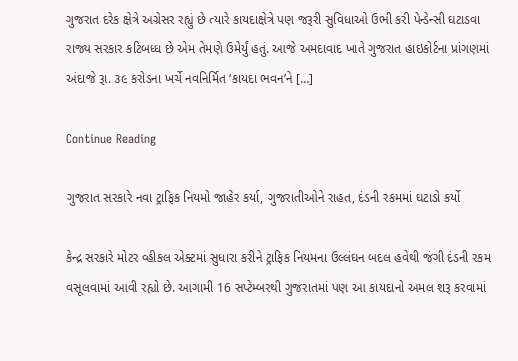ગુજરાત દરેક ક્ષેત્રે અગ્રેસર રહ્યું છે ત્યારે કાયદાક્ષેત્રે પણ જરૂરી સુવિધાઓ ઉભી કરી પેન્ડેન્સી ઘટાડવા રાજ્ય સરકાર કટિબધ્ધ છે એમ તેમણે ઉમેર્યું હતું. આજે અમદાવાદ ખાતે ગુજરાત હાઇકોર્ટના પ્રાંગણમાં અંદાજે રૂા. ૩૯ કરોડના ખર્ચે નવનિર્મિત ‘કાયદા ભવન’ને […]

Continue Reading

ગુજરાત સરકારે નવા ટ્રાફિક નિયમો જાહેર કર્યા, ગુજરાતીઓને રાહત, દંડની રકમમાં ઘટાડો કર્યો

કેન્દ્ર સરકારે મોટર વ્હીકલ એક્ટમાં સુધારા કરીને ટ્રાફિક નિયમના ઉલ્લંઘન બદલ હવેથી જંગી દંડની રકમ વસૂલવામાં આવી રહ્યો છે. આગામી 16 સપ્ટેમ્બરથી ગુજરાતમાં પણ આ કાયદાનો અમલ શરૂ કરવામાં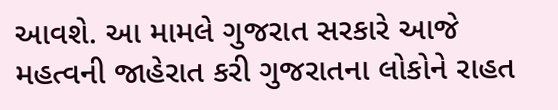આવશે. આ મામલે ગુજરાત સરકારે આજે મહત્વની જાહેરાત કરી ગુજરાતના લોકોને રાહત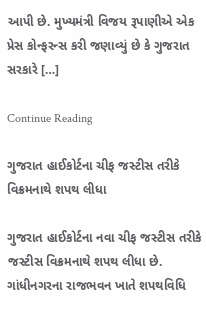આપી છે. મુખ્યમંત્રી વિજય રૂપાણીએ એક પ્રેસ કોન્ફરન્સ કરી જણાવ્યું છે કે ગુજરાત સરકારે […]

Continue Reading

ગુજરાત હાઈકોર્ટના ચીફ જસ્ટીસ તરીકે વિક્રમનાથે શપથ લીધા

ગુજરાત હાઈકોર્ટના નવા ચીફ જસ્ટીસ તરીકે જસ્ટીસ વિક્રમનાથે શપથ લીધા છે. ગાંધીનગરના રાજભવન ખાતે શપથવિધિ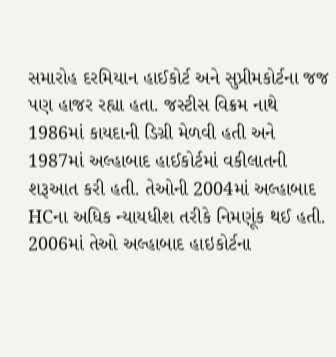સમારોહ દરમિયાન હાઈકોર્ટ અને સુપ્રીમકોર્ટના જજ પણ હાજર રહ્યા હતા. જસ્ટીસ વિક્રમ નાથે 1986માં કાયદાની ડિગ્રી મેળવી હતી અને 1987માં અલ્હાબાદ હાઈકોર્ટમાં વકીલાતની શરૂઆત કરી હતી. તેઓની 2004માં અલ્હાબાદ HCના અધિક ન્યાયધીશ તરીકે નિમણૂંક થઈ હતી. 2006માં તેઓ અલ્હાબાદ હાઇકોર્ટના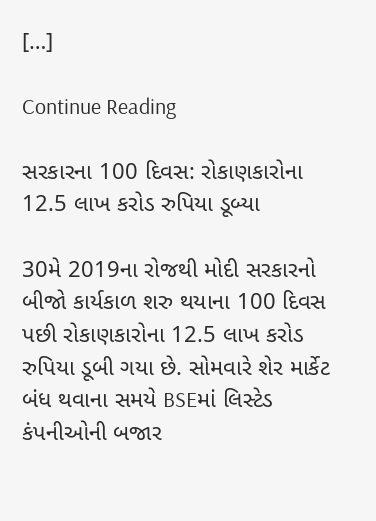[…]

Continue Reading

સરકારના 100 દિવસ: રોકાણકારોના 12.5 લાખ કરોડ રુપિયા ડૂબ્યા

30મે 2019ના રોજથી મોદી સરકારનો બીજો કાર્યકાળ શરુ થયાના 100 દિવસ પછી રોકાણકારોના 12.5 લાખ કરોડ રુપિયા ડૂબી ગયા છે. સોમવારે શેર માર્કેટ બંધ થવાના સમયે BSEમાં લિસ્ટેડ કંપનીઓની બજાર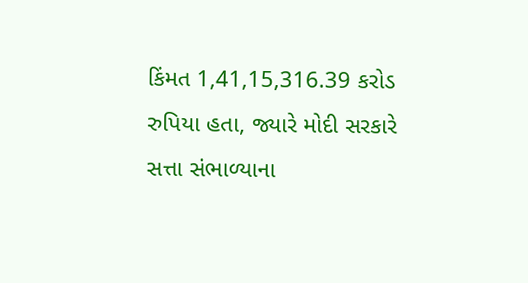કિંમત 1,41,15,316.39 કરોડ રુપિયા હતા, જ્યારે મોદી સરકારે સત્તા સંભાળ્યાના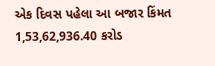એક દિવસ પહેલા આ બજાર કિંમત 1,53,62,936.40 કરોડ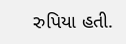રુપિયા હતી.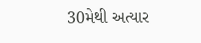30મેથી અત્યાર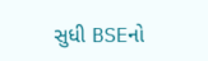સુધી BSEનો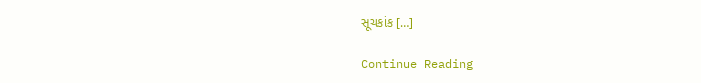સૂચકાંક […]

Continue Reading